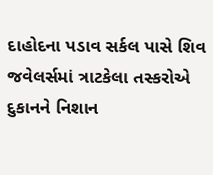દાહોદના પડાવ સર્કલ પાસે શિવ જવેલર્સમાં ત્રાટકેલા તસ્કરોએ દુકાનને નિશાન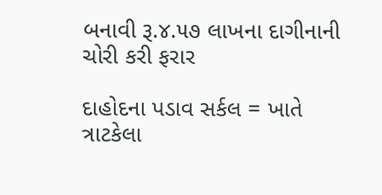બનાવી રૂ.૪.૫૭ લાખના દાગીનાની ચોરી કરી ફરાર

દાહોદના પડાવ સર્કલ = ખાતે ત્રાટકેલા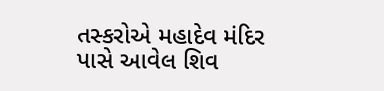તસ્કરોએ મહાદેવ મંદિર પાસે આવેલ શિવ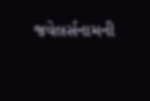જવેલર્સનામની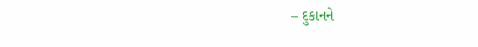– દુકાનને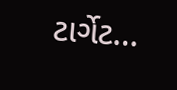ટાર્ગેટ…